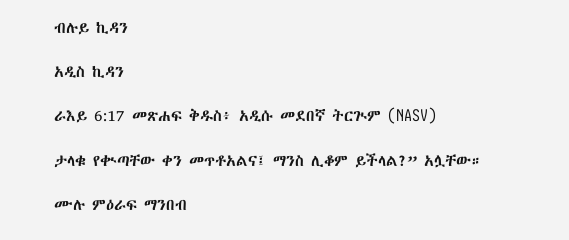ብሉይ ኪዳን

አዲስ ኪዳን

ራእይ 6:17 መጽሐፍ ቅዱስ፥ አዲሱ መደበኛ ትርጒም (NASV)

ታላቁ የቊጣቸው ቀን መጥቶአልና፤ ማንስ ሊቆም ይችላል?” አሏቸው።

ሙሉ ምዕራፍ ማንበብ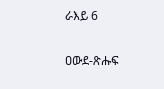ራእይ 6

ዐውደ-ጽሑፍ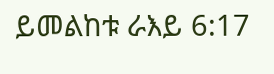ይመልከቱ ራእይ 6:17